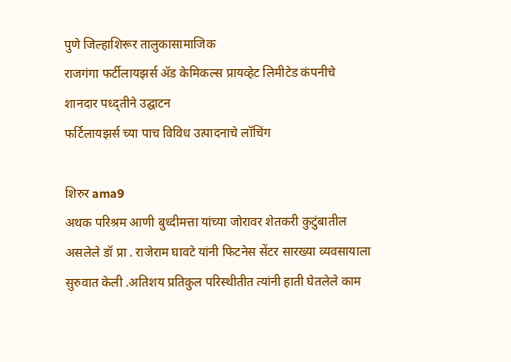पुणे जिल्हाशिरूर तालुकासामाजिक
राजगंगा फर्टीलायझर्स ॲड केमिकल्स प्रायव्हेट लिमीटेड कंपनीचे शानदार पध्द्तीने उद्घाटन
फर्टिलायझर्स च्या पाच विविध उत्पादनाचे लॉचिंग

शिरुर ama9
अथक परिश्रम आणी बुध्दीमत्ता यांच्या जोरावर शेतकरी कुटुंबातील असलेले डॉ प्रा . राजेराम घावटे यांनी फिटनेस सेंटर सारख्या व्यवसायाला सुरुवात केली .अतिशय प्रतिकुल परिस्थीतीत त्यांनी हाती घेतलेले काम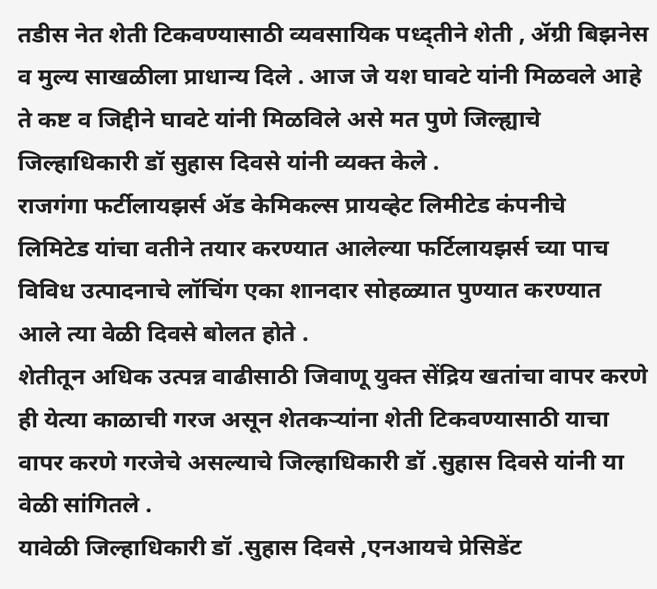तडीस नेत शेती टिकवण्यासाठी व्यवसायिक पध्द्तीने शेती , ॲग्री बिझनेस व मुल्य साखळीला प्राधान्य दिले . आज जे यश घावटे यांनी मिळवले आहे ते कष्ट व जिद्दीने घावटे यांनी मिळविले असे मत पुणे जिल्ह्याचे जिल्हाधिकारी डॉ सुहास दिवसे यांनी व्यक्त केले .
राजगंगा फर्टीलायझर्स ॲड केमिकल्स प्रायव्हेट लिमीटेड कंपनीचे
लिमिटेड यांचा वतीने तयार करण्यात आलेल्या फर्टिलायझर्स च्या पाच विविध उत्पादनाचे लॉचिंग एका शानदार सोहळ्यात पुण्यात करण्यात आले त्या वेळी दिवसे बोलत होते .
शेतीतून अधिक उत्पन्न वाढीसाठी जिवाणू युक्त सेंद्रिय खतांचा वापर करणे ही येत्या काळाची गरज असून शेतकऱ्यांना शेती टिकवण्यासाठी याचा वापर करणे गरजेचे असल्याचे जिल्हाधिकारी डॉ .सुहास दिवसे यांनी या वेळी सांगितले .
यावेळी जिल्हाधिकारी डॉ .सुहास दिवसे ,एनआयचे प्रेसिडेंट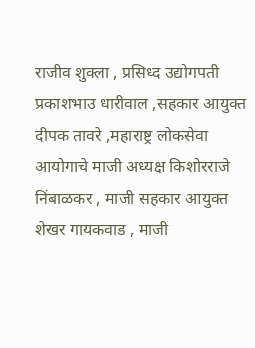राजीव शुक्ला , प्रसिध्द उद्योगपती प्रकाशभाउ धारीवाल ,सहकार आयुक्त दीपक तावरे ,महाराष्ट्र लोकसेवा आयोगाचे माजी अध्यक्ष किशोरराजे निंबाळकर , माजी सहकार आयुक्त शेखर गायकवाड , माजी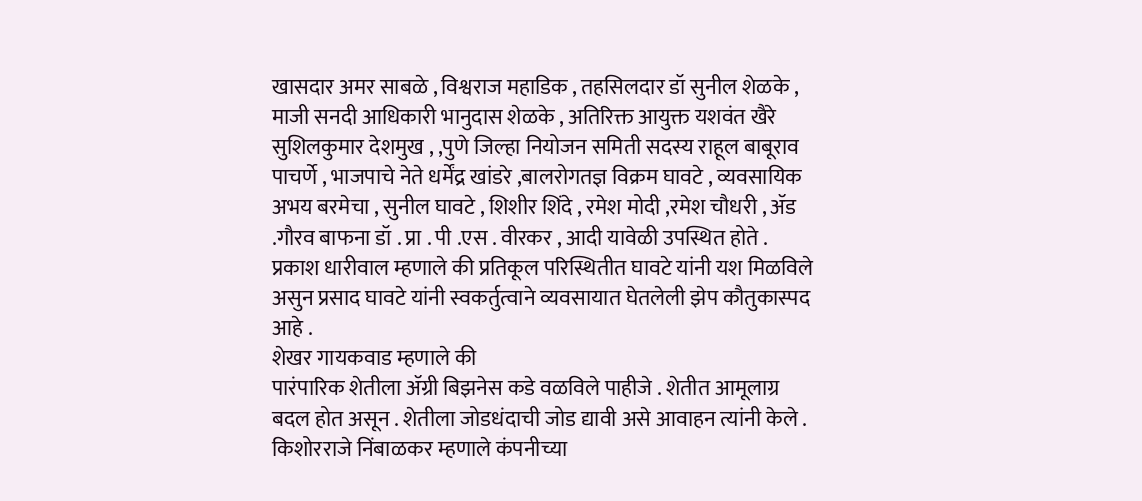खासदार अमर साबळे , विश्वराज महाडिक , तहसिलदार डॉ सुनील शेळके , माजी सनदी आधिकारी भानुदास शेळके , अतिरिक्त आयुक्त यशवंत खैरे सुशिलकुमार देशमुख , ,पुणे जिल्हा नियोजन समिती सदस्य राहूल बाबूराव पाचर्णे , भाजपाचे नेते धर्मेंद्र खांडरे ,बालरोगतज्ञ विक्रम घावटे , व्यवसायिक अभय बरमेचा , सुनील घावटे , शिशीर शिंदे , रमेश मोदी ,रमेश चौधरी , ॲड .गौरव बाफना डॉ . प्रा . पी .एस . वीरकर , आदी यावेळी उपस्थित होते .
प्रकाश धारीवाल म्हणाले की प्रतिकूल परिस्थितीत घावटे यांनी यश मिळविले असुन प्रसाद घावटे यांनी स्वकर्तुत्वाने व्यवसायात घेतलेली झेप कौतुकास्पद आहे .
शेखर गायकवाड म्हणाले की
पारंपारिक शेतीला ॲग्री बिझनेस कडे वळविले पाहीजे . शेतीत आमूलाग्र बदल होत असून . शेतीला जोडधंदाची जोड द्यावी असे आवाहन त्यांनी केले .
किशोरराजे निंबाळकर म्हणाले कंपनीच्या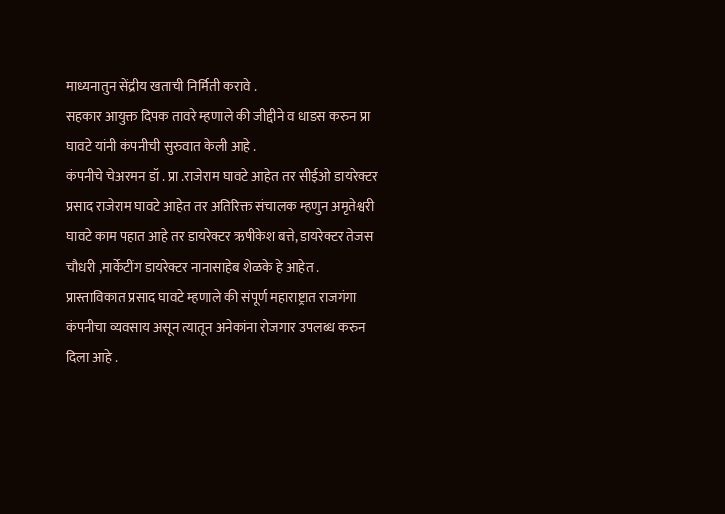माध्यनातुन सेंद्रीय खताची निर्मिती करावे .
सहकार आयुक्त दिपक तावरे म्हणाले की जीद्दीने व धाडस करुन प्रा घावटे यांनी कंपनीची सुरुवात केली आहे .
कंपनीचे चेअरमन डॉ . प्रा .राजेराम घावटे आहेत तर सीईओ डायरेक्टर प्रसाद राजेराम घावटे आहेत तर अतिरिक्त संचालक म्हणुन अमृतेश्वरी घावटे काम पहात आहे तर डायरेक्टर ऋषीकेश बत्ते, डायरेक्टर तेजस चौधरी ,मार्केटींग डायरेक्टर नानासाहेब शेळके हे आहेत .
प्रास्ताविकात प्रसाद घावटे म्हणाले की संपूर्ण महाराष्ट्रात राजगंगा कंपनीचा व्यवसाय असून त्यातून अनेकांना रोजगार उपलब्ध करुन दिला आहे .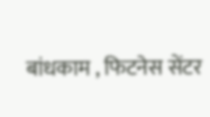बांधकाम , फिटनेस सेंटर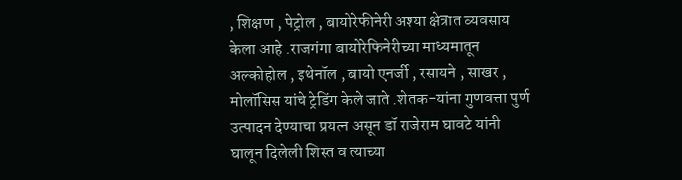, शिक्षण , पेट्रोल , बायोरेफीनेरी अश्या क्षेत्रात व्यवसाय केला आहे .राजगंगा बायोरेफिनेरीच्या माध्यमातून अल्कोहोल , इथेनॉल , बायो एनर्जी , रसायने , साखर , मोलॉसिस यांचे ट्रेडिंग केले जाते .शेतक-यांना गुणवत्ता पुर्ण उत्पादन देण्याचा प्रयत्न असून डॉ राजेराम घावटे यांनी घालून दिलेली शिस्त व त्याच्या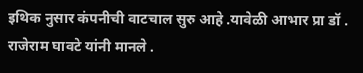इथिक नुसार कंपनीची वाटचाल सुरु आहे .यावेळी आभार प्रा डॉ . राजेराम घावटे यांनी मानले .